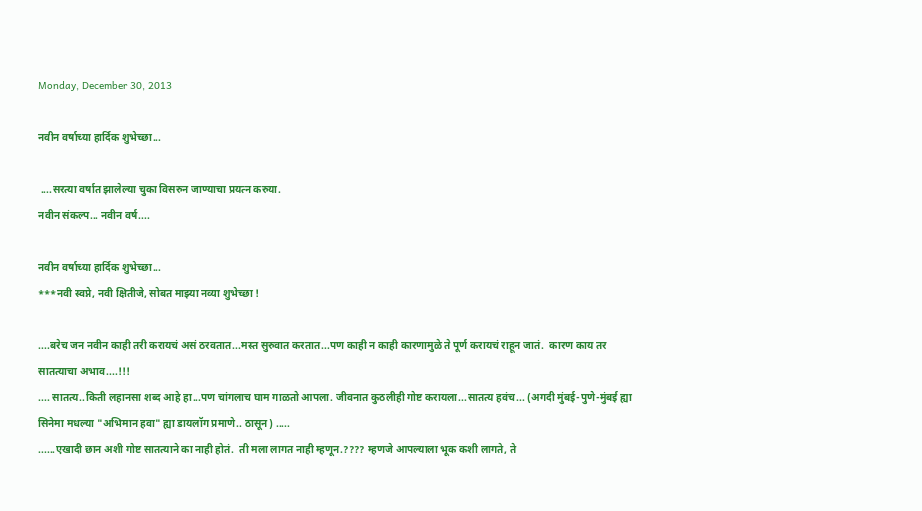Monday, December 30, 2013

नवीन वर्षाच्या हार्दिक शुभेच्छा...

 ....सरत्या वर्षात झालेल्या चुका विसरुन जाण्याचा प्रयत्न करुया.
नवीन संकल्प... नवीन वर्ष....

नवीन वर्षाच्या हार्दिक शुभेच्छा...
***नवी स्वप्ने, नवी क्षितीजे, सोबत माझ्या नव्या शुभेच्छा !

....बरेच जन नवीन काही तरी करायचं असं ठरवतात...मस्त सुरुवात करतात...पण काही न काही कारणामुळे ते पूर्ण करायचं राहून जातं.  कारण काय तर सातत्याचा अभाव....!!!
.... सातत्य..किती लहानसा शब्द आहे हा...पण चांगलाच घाम गाळतो आपला. जीवनात कुठलीही गोष्ट करायला...सातत्य हवंच... (अगदी मुंबई-पुणे-मुंबई ह्या सिनेमा मधल्या "अभिमान हवा" ह्या डायलॉग प्रमाणे.. ठासून) .....
......एखादी छान अशी गोष्ट सातत्याने का नाही होतं.  ती मला लागत नाही म्हणून.???? म्हणजे आपल्याला भूक कशी लागते, ते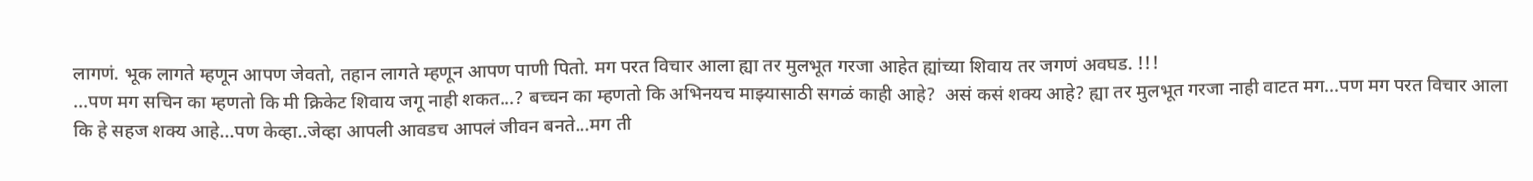लागणं. भूक लागते म्हणून आपण जेवतो, तहान लागते म्हणून आपण पाणी पितो. मग परत विचार आला ह्या तर मुलभूत गरजा आहेत ह्यांच्या शिवाय तर जगणं अवघड. !!!
...पण मग सचिन का म्हणतो कि मी क्रिकेट शिवाय जगू नाही शकत...? बच्चन का म्हणतो कि अभिनयच माझ्यासाठी सगळं काही आहे?  असं कसं शक्य आहे? ह्या तर मुलभूत गरजा नाही वाटत मग...पण मग परत विचार आला कि हे सहज शक्य आहे...पण केव्हा..जेव्हा आपली आवडच आपलं जीवन बनते...मग ती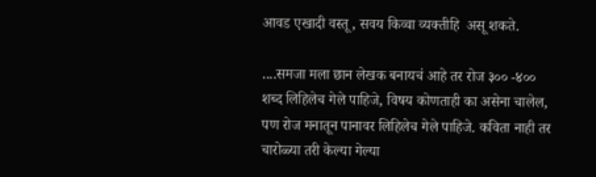आवड एखादी वस्तू, सवय किव्वा व्यक्तीहि  असू शकते.

....समजा मला छान लेखक बनायचं आहे तर रोज ३०० -४०० शब्द लिहिलेच गेले पाहिजे, विषय कोणताही का असेना चालेल, पण रोज मनातून पानावर लिहिलेच गेले पाहिजे. कविता नाही तर चारोळ्या तरी केल्या गेल्या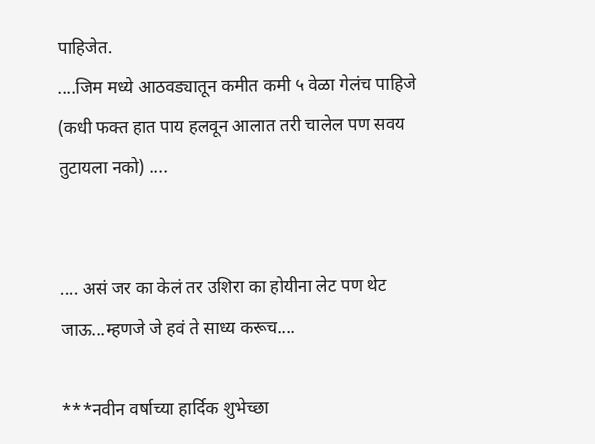पाहिजेत.
....जिम मध्ये आठवड्यातून कमीत कमी ५ वेळा गेलंच पाहिजे (कधी फक्त हात पाय हलवून आलात तरी चालेल पण सवय तुटायला नको) ....


.... असं जर का केलं तर उशिरा का होयीना लेट पण थेट जाऊ...म्हणजे जे हवं ते साध्य करूच....

***नवीन वर्षाच्या हार्दिक शुभेच्छा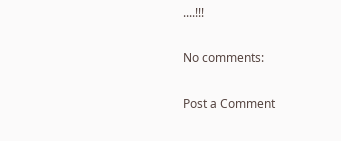....!!!

No comments:

Post a Comment